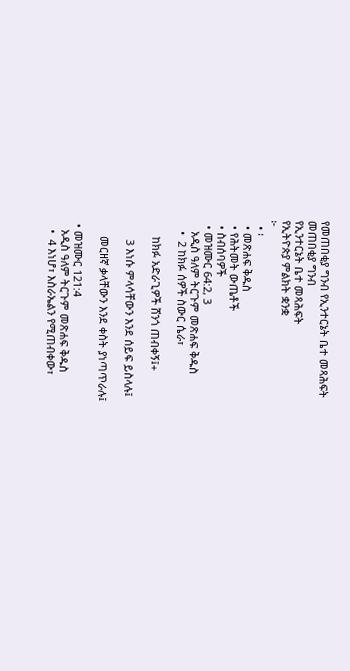የመጠበቂያ ግንብ የኢንተርኔት ቤተ መጻሕፍት
መጠበቂያ ግንብ
የኢንተርኔት ቤተ መጻሕፍት
የኢትዮጵያ ምልክት ቋንቋ
፦
  • ፡
  • መጽሐፍ ቅዱስ
  • የሕትመት ውጤቶች
  • ስብሰባዎች
  • መዝሙር 64:2, 3
    አዲስ ዓለም ትርጉም መጽሐፍ ቅዱስ
    •  2 ከክፉ ሰዎች ስውር ሴራ፣

      ከክፉ አድራጊዎች ሸንጎ ጠብቀኝ፤+

       3 እነሱ ምላሳቸውን እንደ ሰይፍ ይስላሉ፤

      መርዘኛ ቃላቸውን እንደ ቀስት ያነጣጥራሉ፤

  • መዝሙር 121:4
    አዲስ ዓለም ትርጉም መጽሐፍ ቅዱስ
    •  4 እነሆ፣ እስራኤልን የሚጠብቀው፣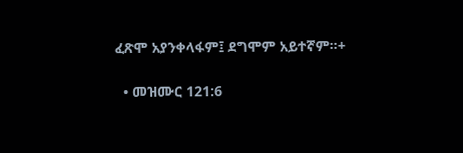ፈጽሞ አያንቀላፋም፤ ደግሞም አይተኛም።+

  • መዝሙር 121:6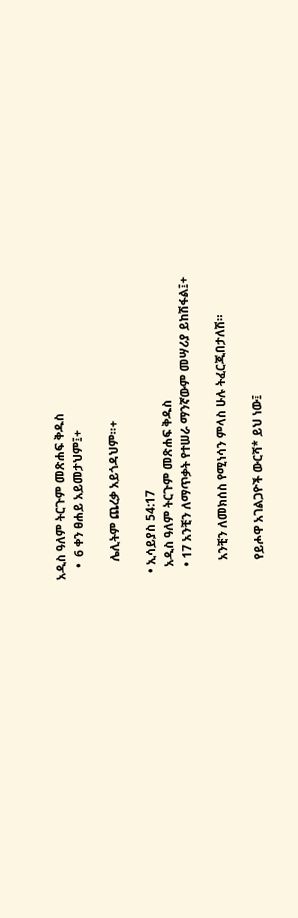አዲስ ዓለም ትርጉም መጽሐፍ ቅዱስ
    •  6 ቀን ፀሐይ አይመታህም፤+

      ሌሊትም ጨረቃ አይጎዳህም።+

  • ኢሳይያስ 54:17
    አዲስ ዓለም ትርጉም መጽሐፍ ቅዱስ
    • 17 አንቺን ለማጥቃት የተሠራ ማንኛውም መሣሪያ ይከሽፋል፤+

      አንቺን ለመክሰስ የሚነሳን ምላስ ሁሉ ትፈርጂበታለሽ።

      የይሖዋ አገልጋዮች ውርሻ* ይህ ነው፤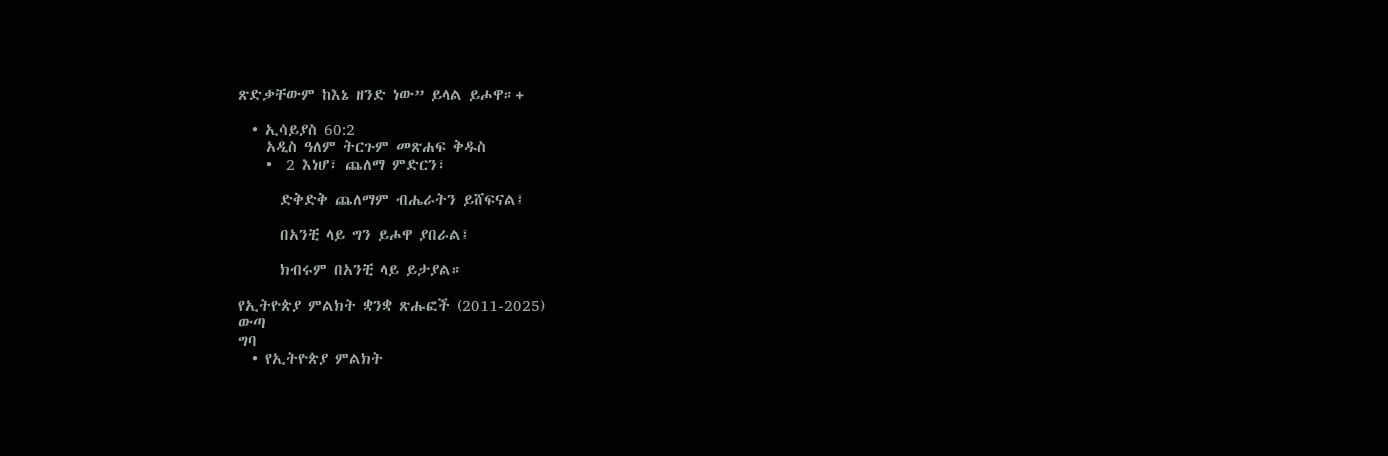ጽድቃቸውም ከእኔ ዘንድ ነው” ይላል ይሖዋ።+

  • ኢሳይያስ 60:2
    አዲስ ዓለም ትርጉም መጽሐፍ ቅዱስ
    •  2 እነሆ፣ ጨለማ ምድርን፣

      ድቅድቅ ጨለማም ብሔራትን ይሸፍናል፤

      በአንቺ ላይ ግን ይሖዋ ያበራል፤

      ክብሩም በአንቺ ላይ ይታያል።

የኢትዮጵያ ምልክት ቋንቋ ጽሑፎች (2011-2025)
ውጣ
ግባ
  • የኢትዮጵያ ምልክት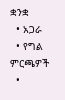ቋንቋ
  • አጋራ
  • የግል ምርጫዎች
  •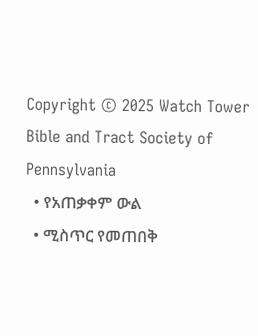Copyright © 2025 Watch Tower Bible and Tract Society of Pennsylvania
  • የአጠቃቀም ውል
  • ሚስጥር የመጠበቅ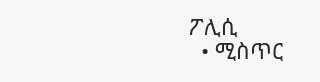ፖሊሲ
  • ሚስጥር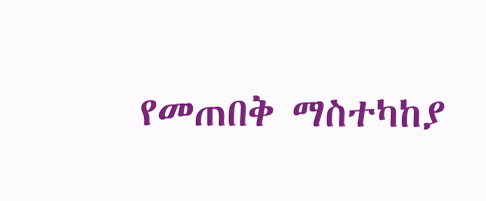የመጠበቅ ማስተካከያ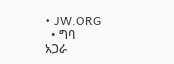• JW.ORG
  • ግባ
አጋራ